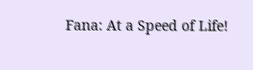Fana: At a Speed of Life!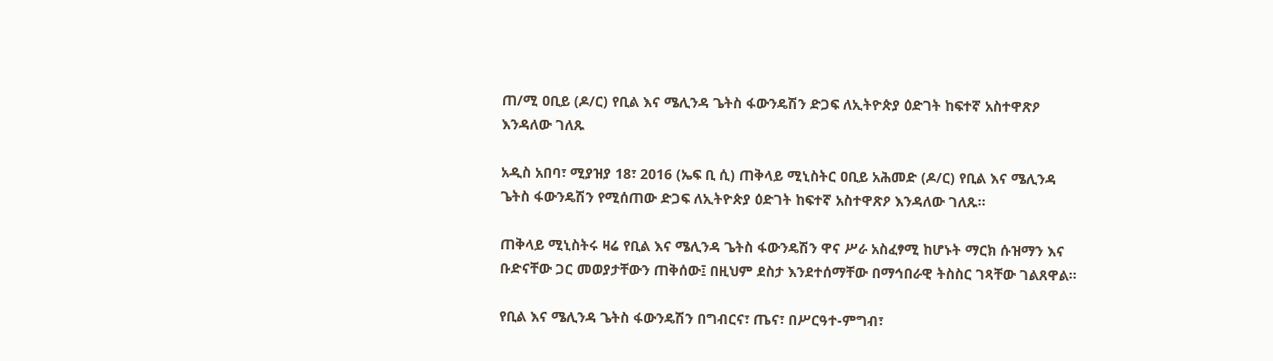ጠ/ሚ ዐቢይ (ዶ/ር) የቢል እና ሜሊንዳ ጌትስ ፋውንዴሽን ድጋፍ ለኢትዮጵያ ዕድገት ከፍተኛ አስተዋጽዖ እንዳለው ገለጹ

አዲስ አበባ፣ ሚያዝያ 18፣ 2016 (ኤፍ ቢ ሲ) ጠቅላይ ሚኒስትር ዐቢይ አሕመድ (ዶ/ር) የቢል እና ሜሊንዳ ጌትስ ፋውንዴሽን የሚሰጠው ድጋፍ ለኢትዮጵያ ዕድገት ከፍተኛ አስተዋጽዖ እንዳለው ገለጹ፡፡

ጠቅላይ ሚኒስትሩ ዛሬ የቢል እና ሜሊንዳ ጌትስ ፋውንዴሽን ዋና ሥራ አስፈፃሚ ከሆኑት ማርክ ሱዝማን እና ቡድናቸው ጋር መወያታቸውን ጠቅሰው፤ በዚህም ደስታ እንደተሰማቸው በማኅበራዊ ትስስር ገጻቸው ገልጸዋል፡፡

የቢል እና ሜሊንዳ ጌትስ ፋውንዴሽን በግብርና፣ ጤና፣ በሥርዓተ-ምግብ፣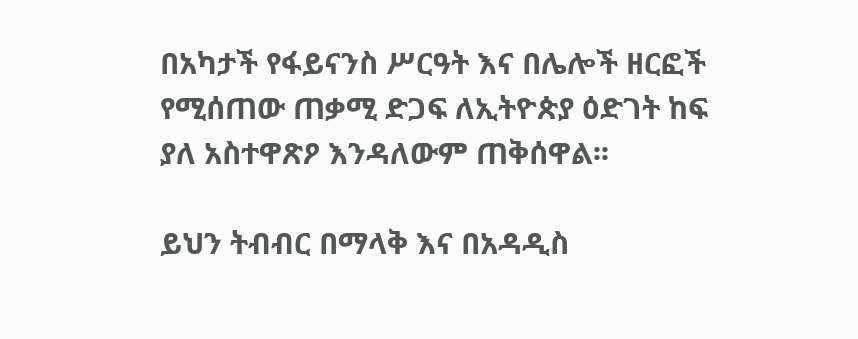በአካታች የፋይናንስ ሥርዓት እና በሌሎች ዘርፎች የሚሰጠው ጠቃሚ ድጋፍ ለኢትዮጵያ ዕድገት ከፍ ያለ አስተዋጽዖ እንዳለውም ጠቅሰዋል፡፡

ይህን ትብብር በማላቅ እና በአዳዲስ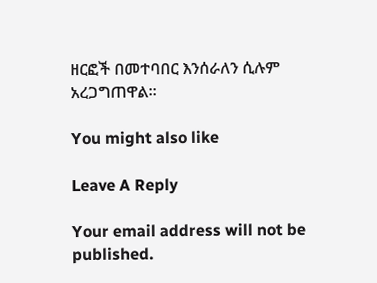ዘርፎች በመተባበር እንሰራለን ሲሉም አረጋግጠዋል።

You might also like

Leave A Reply

Your email address will not be published.